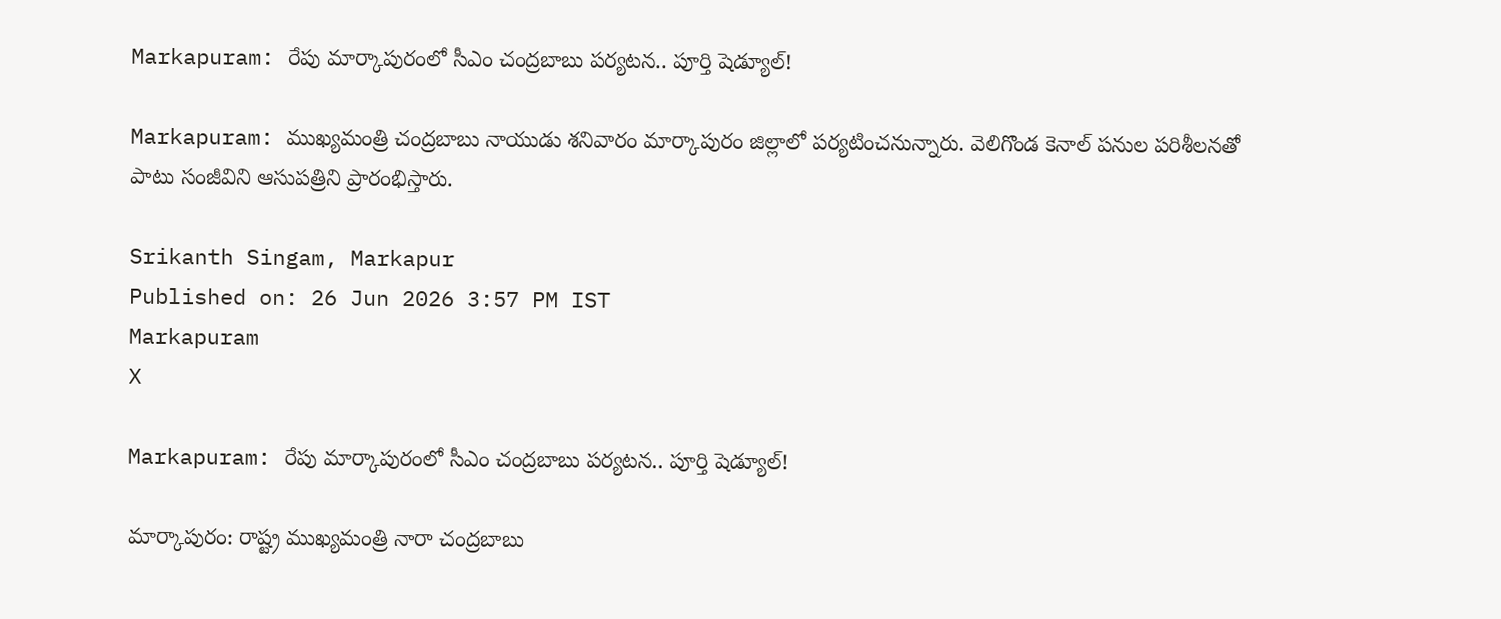Markapuram: రేపు మార్కాపురంలో సీఎం చంద్రబాబు పర్యటన.. పూర్తి షెడ్యూల్!

Markapuram: ముఖ్యమంత్రి చంద్రబాబు నాయుడు శనివారం మార్కాపురం జిల్లాలో పర్యటించనున్నారు. వెలిగొండ కెనాల్ పనుల పరిశీలనతో పాటు సంజీవిని ఆసుపత్రిని ప్రారంభిస్తారు.

Srikanth Singam, Markapur
Published on: 26 Jun 2026 3:57 PM IST
Markapuram
X

Markapuram: రేపు మార్కాపురంలో సీఎం చంద్రబాబు పర్యటన.. పూర్తి షెడ్యూల్!

మార్కాపురం: రాష్ట్ర ముఖ్యమంత్రి నారా చంద్రబాబు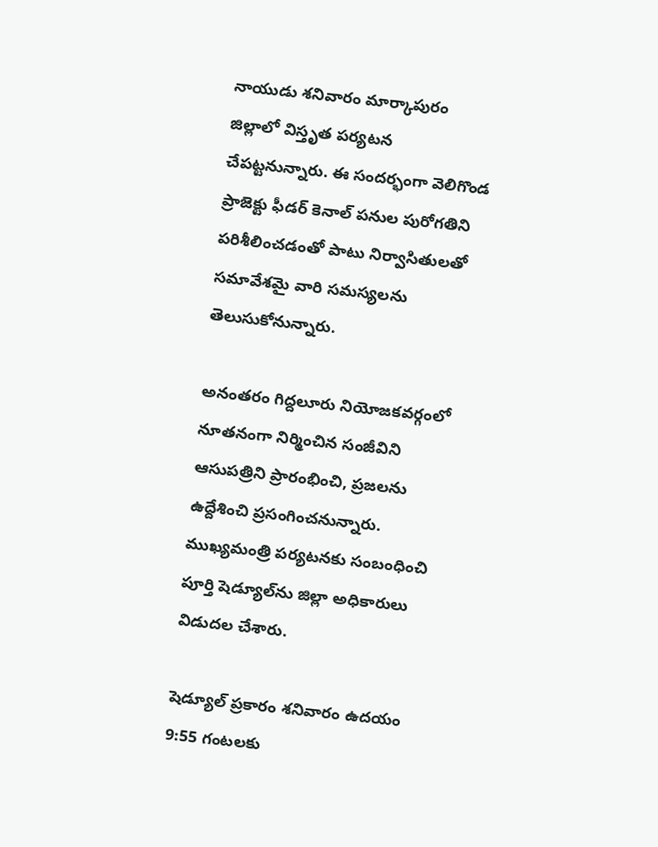నాయుడు శనివారం మార్కాపురం జిల్లాలో విస్తృత పర్యటన చేపట్టనున్నారు. ఈ సందర్భంగా వెలిగొండ ప్రాజెక్టు ఫీడర్ కెనాల్ పనుల పురోగతిని పరిశీలించడంతో పాటు నిర్వాసితులతో సమావేశమై వారి సమస్యలను తెలుసుకోనున్నారు.

అనంతరం గిద్దలూరు నియోజకవర్గంలో నూతనంగా నిర్మించిన సంజీవిని ఆసుపత్రిని ప్రారంభించి, ప్రజలను ఉద్దేశించి ప్రసంగించనున్నారు. ముఖ్యమంత్రి పర్యటనకు సంబంధించి పూర్తి షెడ్యూల్‌ను జిల్లా అధికారులు విడుదల చేశారు.

షెడ్యూల్ ప్రకారం శనివారం ఉదయం 9:55 గంటలకు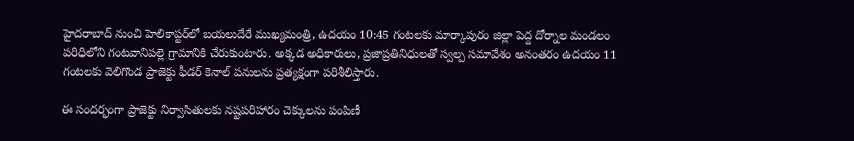హైదరాబాద్ నుంచి హెలికాప్టర్‌లో బయలుదేరే ముఖ్యమంత్రి, ఉదయం 10:45 గంటలకు మార్కాపురం జిల్లా పెద్ద దోర్నాల మండలం పరిధిలోని గంటవానిపల్లె గ్రామానికి చేరుకుంటారు. అక్కడ అధికారులు, ప్రజాప్రతినిధులతో స్వల్ప సమావేశం అనంతరం ఉదయం 11 గంటలకు వెలిగొండ ప్రాజెక్టు ఫీడర్ కెనాల్ పనులను ప్రత్యక్షంగా పరిశీలిస్తారు.

ఈ సందర్భంగా ప్రాజెక్టు నిర్వాసితులకు నష్టపరిహారం చెక్కులను పంపిణీ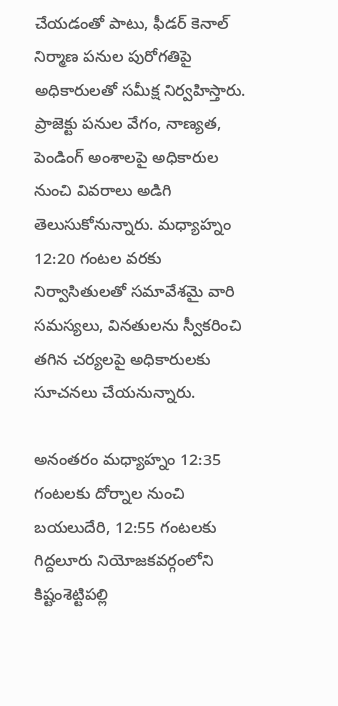చేయడంతో పాటు, ఫీడర్ కెనాల్ నిర్మాణ పనుల పురోగతిపై అధికారులతో సమీక్ష నిర్వహిస్తారు. ప్రాజెక్టు పనుల వేగం, నాణ్యత, పెండింగ్ అంశాలపై అధికారుల నుంచి వివరాలు అడిగి తెలుసుకోనున్నారు. మధ్యాహ్నం 12:20 గంటల వరకు నిర్వాసితులతో సమావేశమై వారి సమస్యలు, వినతులను స్వీకరించి తగిన చర్యలపై అధికారులకు సూచనలు చేయనున్నారు.

అనంతరం మధ్యాహ్నం 12:35 గంటలకు దోర్నాల నుంచి బయలుదేరి, 12:55 గంటలకు గిద్దలూరు నియోజకవర్గంలోని కిష్టంశెట్టిపల్లి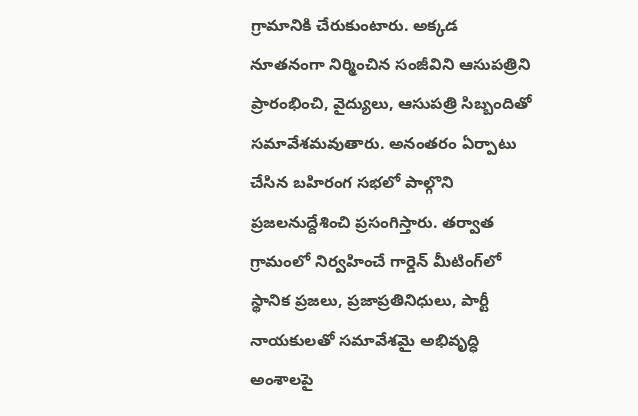గ్రామానికి చేరుకుంటారు. అక్కడ నూతనంగా నిర్మించిన సంజీవిని ఆసుపత్రిని ప్రారంభించి, వైద్యులు, ఆసుపత్రి సిబ్బందితో సమావేశమవుతారు. అనంతరం ఏర్పాటు చేసిన బహిరంగ సభలో పాల్గొని ప్రజలనుద్దేశించి ప్రసంగిస్తారు. తర్వాత గ్రామంలో నిర్వహించే గార్డెన్ మీటింగ్‌లో స్థానిక ప్రజలు, ప్రజాప్రతినిధులు, పార్టీ నాయకులతో సమావేశమై అభివృద్ధి అంశాలపై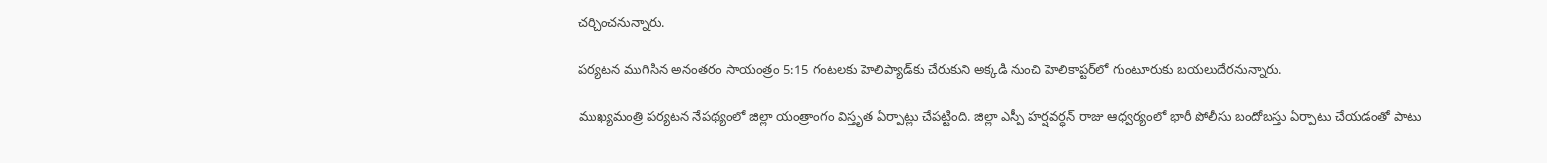చర్చించనున్నారు.

పర్యటన ముగిసిన అనంతరం సాయంత్రం 5:15 గంటలకు హెలిప్యాడ్‌కు చేరుకుని అక్కడి నుంచి హెలికాప్టర్‌లో గుంటూరుకు బయలుదేరనున్నారు.

ముఖ్యమంత్రి పర్యటన నేపథ్యంలో జిల్లా యంత్రాంగం విస్తృత ఏర్పాట్లు చేపట్టింది. జిల్లా ఎస్పీ హర్షవర్ధన్ రాజు ఆధ్వర్యంలో భారీ పోలీసు బందోబస్తు ఏర్పాటు చేయడంతో పాటు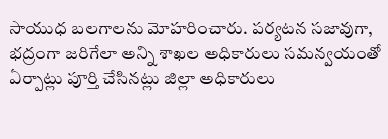సాయుధ బలగాలను మోహరించారు. పర్యటన సజావుగా, భద్రంగా జరిగేలా అన్ని శాఖల అధికారులు సమన్వయంతో ఏర్పాట్లు పూర్తి చేసినట్లు జిల్లా అధికారులు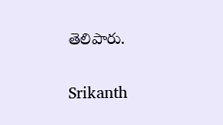తెలిపారు.

Srikanth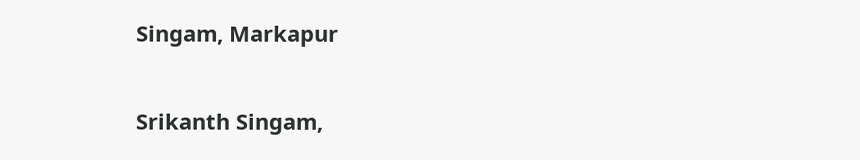Singam, Markapur

Srikanth Singam,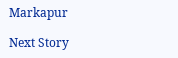Markapur

Next Story